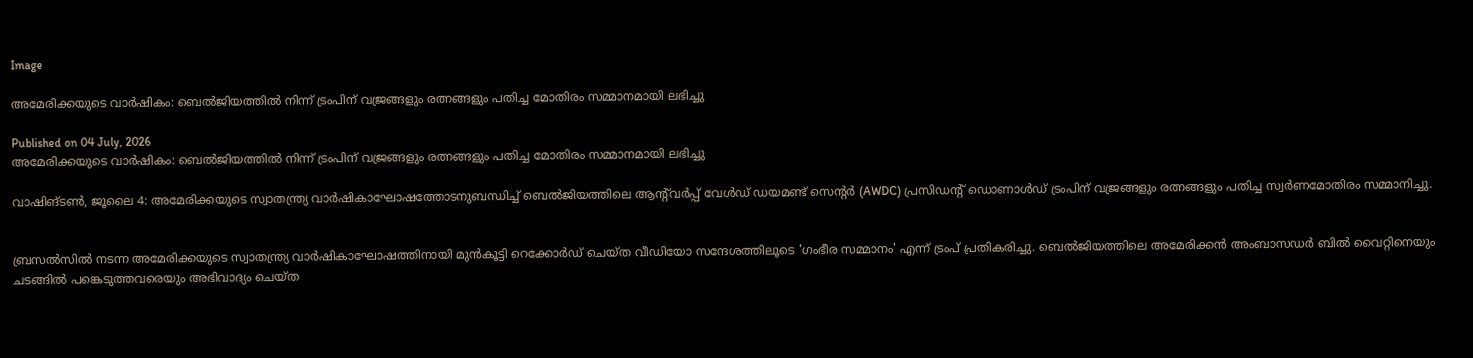Image

അമേരിക്കയുടെ വാർഷികം: ബെൽജിയത്തിൽ നിന്ന് ട്രംപിന് വജ്രങ്ങളും രത്നങ്ങളും പതിച്ച മോതിരം സമ്മാനമായി ലഭിച്ചു

Published on 04 July, 2026
അമേരിക്കയുടെ വാർഷികം: ബെൽജിയത്തിൽ നിന്ന് ട്രംപിന് വജ്രങ്ങളും രത്നങ്ങളും പതിച്ച മോതിരം സമ്മാനമായി ലഭിച്ചു

വാഷിങ്ടൺ, ജൂലൈ 4: അമേരിക്കയുടെ സ്വാതന്ത്ര്യ വാർഷികാഘോഷത്തോടനുബന്ധിച്ച് ബെൽജിയത്തിലെ ആന്റ്‍വർപ്പ് വേൾഡ് ഡയമണ്ട് സെന്റർ (AWDC) പ്രസിഡന്റ് ഡൊണാൾഡ് ട്രംപിന് വജ്രങ്ങളും രത്നങ്ങളും പതിച്ച സ്വർണമോതിരം സമ്മാനിച്ചു.


ബ്രസൽസിൽ നടന്ന അമേരിക്കയുടെ സ്വാതന്ത്ര്യ വാർഷികാഘോഷത്തിനായി മുൻകൂട്ടി റെക്കോർഡ് ചെയ്ത വീഡിയോ സന്ദേശത്തിലൂടെ 'ഗംഭീര സമ്മാനം' എന്ന് ട്രംപ് പ്രതികരിച്ചു. ബെൽജിയത്തിലെ അമേരിക്കൻ അംബാസഡർ ബിൽ വൈറ്റിനെയും ചടങ്ങിൽ പങ്കെടുത്തവരെയും അഭിവാദ്യം ചെയ്ത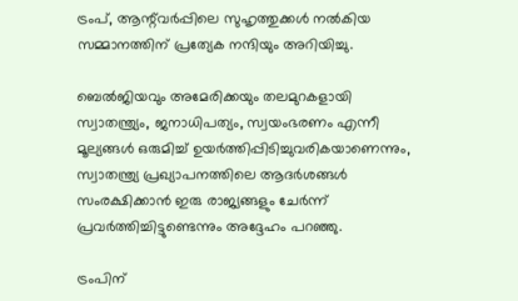ട്രംപ്, ആന്റ്‍വർപ്പിലെ സുഹൃത്തുക്കൾ നൽകിയ സമ്മാനത്തിന് പ്രത്യേക നന്ദിയും അറിയിച്ചു.

ബെൽജിയവും അമേരിക്കയും തലമുറകളായി സ്വാതന്ത്ര്യം, ജനാധിപത്യം, സ്വയംഭരണം എന്നീ മൂല്യങ്ങൾ ഒരുമിച്ച് ഉയർത്തിപ്പിടിച്ചുവരികയാണെന്നും, സ്വാതന്ത്ര്യ പ്രഖ്യാപനത്തിലെ ആദർശങ്ങൾ സംരക്ഷിക്കാൻ ഇരു രാജ്യങ്ങളും ചേർന്ന് പ്രവർത്തിച്ചിട്ടുണ്ടെന്നും അദ്ദേഹം പറഞ്ഞു.

ട്രംപിന്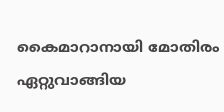കൈമാറാനായി മോതിരം ഏറ്റുവാങ്ങിയ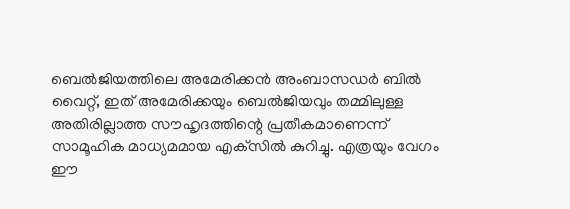ബെൽജിയത്തിലെ അമേരിക്കൻ അംബാസഡർ ബിൽ വൈറ്റ്, ഇത് അമേരിക്കയും ബെൽജിയവും തമ്മിലുള്ള അതിരില്ലാത്ത സൗഹൃദത്തിന്റെ പ്രതീകമാണെന്ന് സാമൂഹിക മാധ്യമമായ എക്‌സിൽ കുറിച്ചു. എത്രയും വേഗം ഈ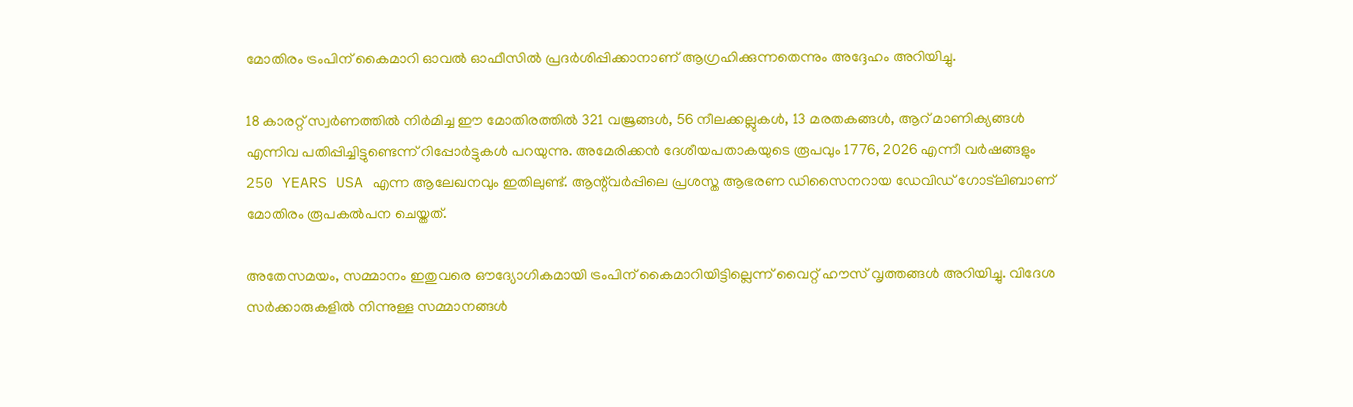മോതിരം ട്രംപിന് കൈമാറി ഓവൽ ഓഫീസിൽ പ്രദർശിപ്പിക്കാനാണ് ആഗ്രഹിക്കുന്നതെന്നും അദ്ദേഹം അറിയിച്ചു.

18 കാരറ്റ് സ്വർണത്തിൽ നിർമിച്ച ഈ മോതിരത്തിൽ 321 വജ്രങ്ങൾ, 56 നീലക്കല്ലുകൾ, 13 മരതകങ്ങൾ, ആറ് മാണിക്യങ്ങൾ എന്നിവ പതിപ്പിച്ചിട്ടുണ്ടെന്ന് റിപ്പോർട്ടുകൾ പറയുന്നു. അമേരിക്കൻ ദേശീയപതാകയുടെ രൂപവും 1776, 2026 എന്നീ വർഷങ്ങളും 250 YEARS USA എന്ന ആലേഖനവും ഇതിലുണ്ട്. ആന്റ്‍വർപ്പിലെ പ്രശസ്ത ആഭരണ ഡിസൈനറായ ഡേവിഡ് ഗോട്‌ലിബാണ് മോതിരം രൂപകൽപന ചെയ്തത്.

അതേസമയം, സമ്മാനം ഇതുവരെ ഔദ്യോഗികമായി ട്രംപിന് കൈമാറിയിട്ടില്ലെന്ന് വൈറ്റ് ഹൗസ് വൃത്തങ്ങൾ അറിയിച്ചു. വിദേശ സർക്കാരുകളിൽ നിന്നുള്ള സമ്മാനങ്ങൾ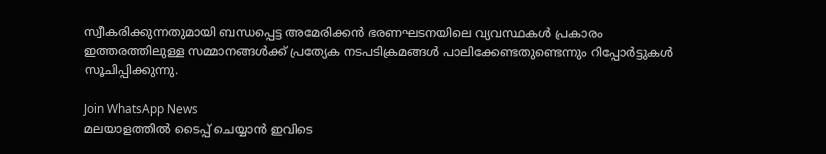സ്വീകരിക്കുന്നതുമായി ബന്ധപ്പെട്ട അമേരിക്കൻ ഭരണഘടനയിലെ വ്യവസ്ഥകൾ പ്രകാരം ഇത്തരത്തിലുള്ള സമ്മാനങ്ങൾക്ക് പ്രത്യേക നടപടിക്രമങ്ങൾ പാലിക്കേണ്ടതുണ്ടെന്നും റിപ്പോർട്ടുകൾ സൂചിപ്പിക്കുന്നു.

Join WhatsApp News
മലയാളത്തില്‍ ടൈപ്പ് ചെയ്യാന്‍ ഇവിടെ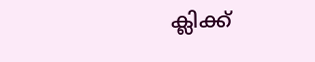ക്ലിക്ക്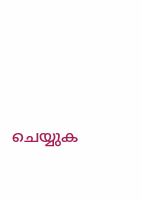ചെയ്യുക